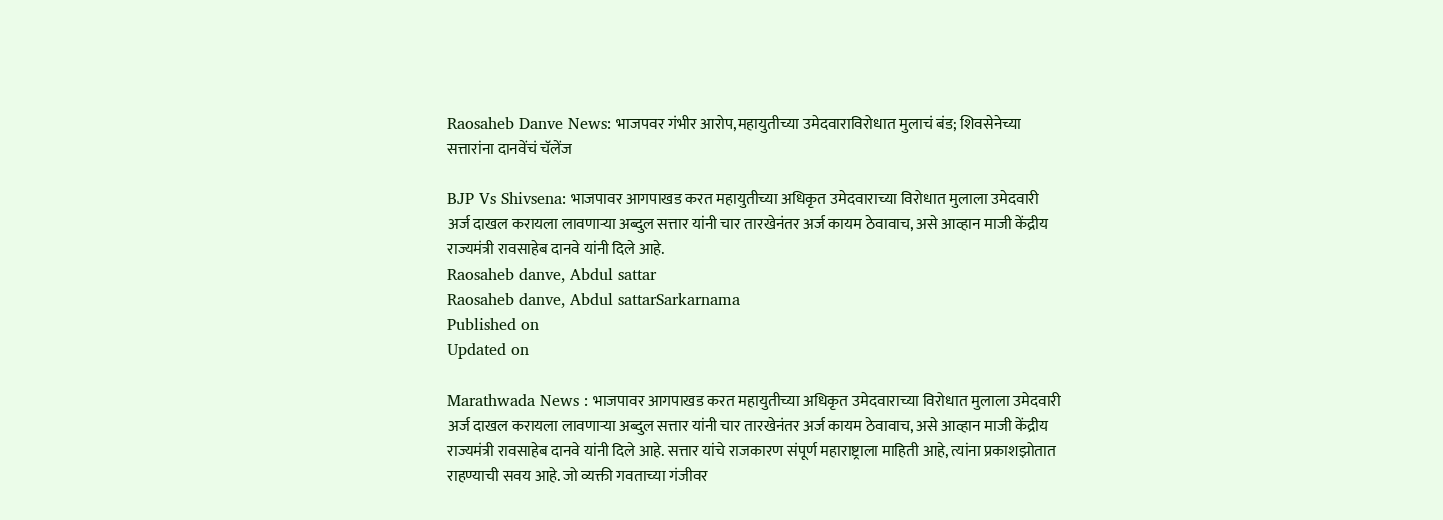Raosaheb Danve News: भाजपवर गंभीर आरोप,महायुतीच्या उमेदवाराविरोधात मुलाचं बंड; शिवसेनेच्या सत्तारांना दानवेंचं चॅलेंज

BJP Vs Shivsena: भाजपावर आगपाखड करत महायुतीच्या अधिकृत उमेदवाराच्या विरोधात मुलाला उमेदवारी अर्ज दाखल करायला लावणाऱ्या अब्दुल सत्तार यांनी चार तारखेनंतर अर्ज कायम ठेवावाच, असे आव्हान माजी केंद्रीय राज्यमंत्री रावसाहेब दानवे यांनी दिले आहे.
Raosaheb danve, Abdul sattar
Raosaheb danve, Abdul sattarSarkarnama
Published on
Updated on

Marathwada News : भाजपावर आगपाखड करत महायुतीच्या अधिकृत उमेदवाराच्या विरोधात मुलाला उमेदवारी अर्ज दाखल करायला लावणाऱ्या अब्दुल सत्तार यांनी चार तारखेनंतर अर्ज कायम ठेवावाच, असे आव्हान माजी केंद्रीय राज्यमंत्री रावसाहेब दानवे यांनी दिले आहे. सत्तार यांचे राजकारण संपूर्ण महाराष्ट्राला माहिती आहे, त्यांना प्रकाशझोतात राहण्याची सवय आहे. जो व्यक्ती गवताच्या गंजीवर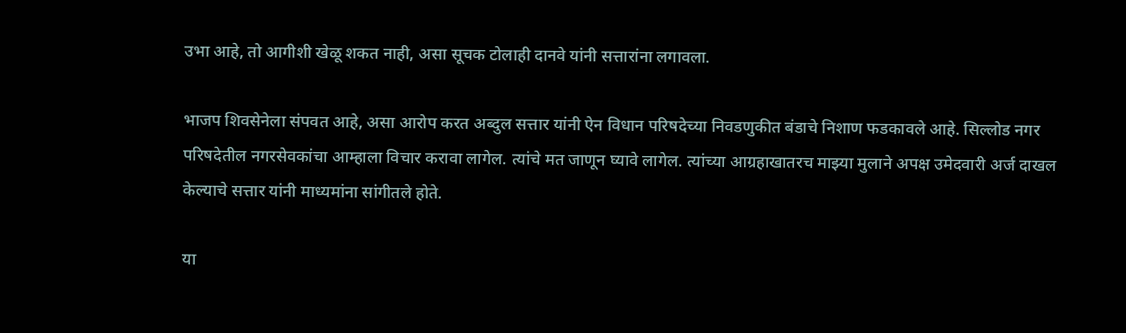उभा आहे, तो आगीशी खेळू शकत नाही, असा सूचक टोलाही दानवे यांनी सत्तारांना लगावला.

भाजप शिवसेनेला संपवत आहे, असा आरोप करत अब्दुल सत्तार यांनी ऐन विधान परिषदेच्या निवडणुकीत बंडाचे निशाण फडकावले आहे. सिल्लोड नगर परिषदेतील नगरसेवकांचा आम्हाला विचार करावा लागेल. त्यांचे मत जाणून घ्यावे लागेल. त्यांच्या आग्रहाखातरच माझ्या मुलाने अपक्ष उमेदवारी अर्ज दाखल केल्याचे सत्तार यांनी माध्यमांना सांगीतले होते.

या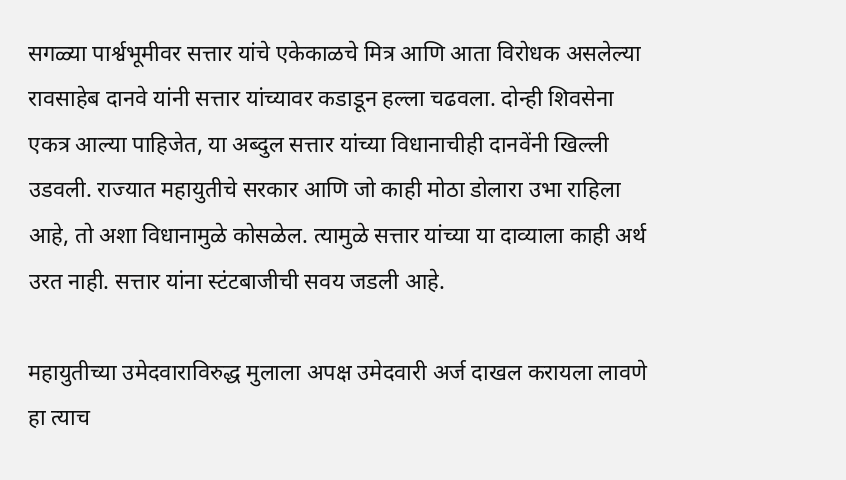सगळ्या पार्श्वभूमीवर सत्तार यांचे एकेकाळचे मित्र आणि आता विरोधक असलेल्या रावसाहेब दानवे यांनी सत्तार यांच्यावर कडाडून हल्ला चढवला. दोन्ही शिवसेना एकत्र आल्या पाहिजेत, या अब्दुल सत्तार यांच्या विधानाचीही दानवेंनी खिल्ली उडवली. राज्यात महायुतीचे सरकार आणि जो काही मोठा डोलारा उभा राहिला आहे, तो अशा विधानामुळे कोसळेल. त्यामुळे सत्तार यांच्या या दाव्याला काही अर्थ उरत नाही. सत्तार यांना स्टंटबाजीची सवय जडली आहे.

महायुतीच्या उमेदवाराविरुद्ध मुलाला अपक्ष उमेदवारी अर्ज दाखल करायला लावणे हा त्याच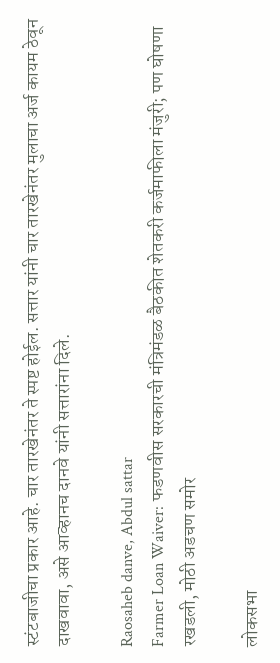स्टंटबाजीचा प्रकार आहे. चार तारखेनंतर ते स्पष्ट होईल. सत्तार यांनी चार तारखेनंतर मुलाचा अर्ज कायम ठेवून दाखवावा, असे आव्हानच दानवे यांनी सत्तारांना दिले.

Raosaheb danve, Abdul sattar
Farmer Loan Waiver: फडणवीस सरकारची मंत्रिमंडळ बैठकीत शेतकरी कर्जमाफीला मंजुरी; पण घोषणा रखडली, मोठी अडचण समोर

लोकसभा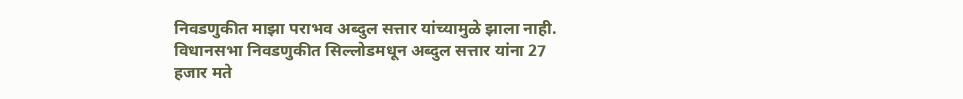निवडणुकीत माझा पराभव अब्दुल सत्तार यांच्यामुळे झाला नाही. विधानसभा निवडणुकीत सिल्लोडमधून अब्दुल सत्तार यांना 27 हजार मते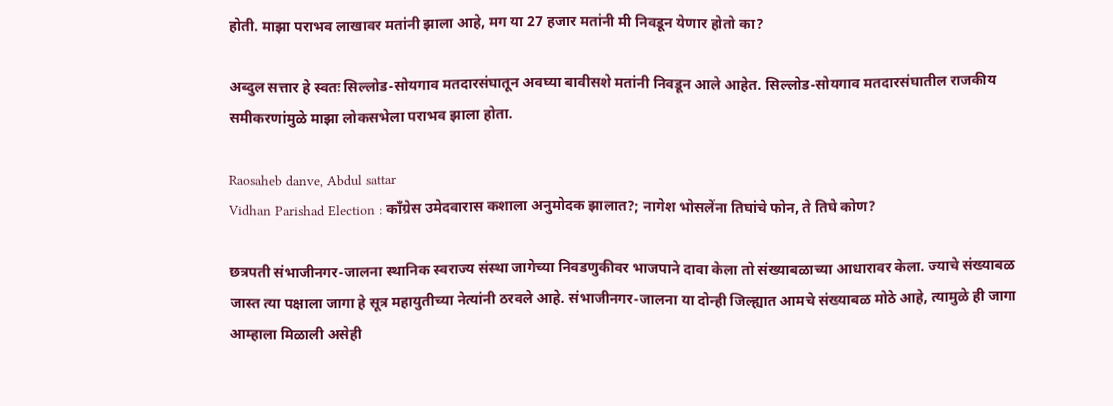होती. माझा पराभव लाखावर मतांनी झाला आहे, मग या 27 हजार मतांनी मी निवडून येणार होतो का?

अब्दुल सत्तार हे स्वतः सिल्लोड-सोयगाव मतदारसंघातून अवघ्या बावीसशे मतांनी निवडून आले आहेत. सिल्लोड-सोयगाव मतदारसंघातील राजकीय समीकरणांमुळे माझा लोकसभेला पराभव झाला होता.

Raosaheb danve, Abdul sattar
Vidhan Parishad Election : काँग्रेस उमेदवारास कशाला अनुमोदक झालात?; नागेश भोसलेंना तिघांचे फोन, ते तिघे कोण?

छत्रपती संभाजीनगर-जालना स्थानिक स्वराज्य संस्था जागेच्या निवडणुकीवर भाजपाने दावा केला तो संख्याबळाच्या आधारावर केला. ज्याचे संख्याबळ जास्त त्या पक्षाला जागा हे सूत्र महायुतीच्या नेत्यांनी ठरवले आहे. संभाजीनगर-जालना या दोन्ही जिल्ह्यात आमचे संख्याबळ मोठे आहे, त्यामुळे ही जागा आम्हाला मिळाली असेही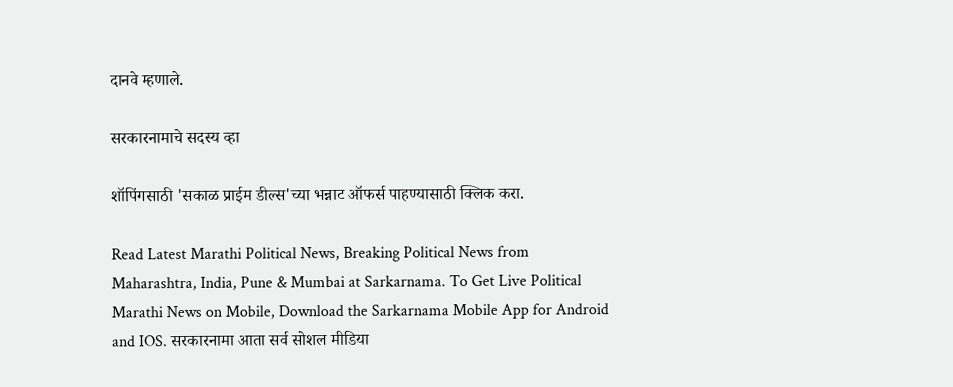दानवे म्हणाले.

सरकारनामाचे सदस्य व्हा

शॉपिंगसाठी 'सकाळ प्राईम डील्स'च्या भन्नाट ऑफर्स पाहण्यासाठी क्लिक करा.

Read Latest Marathi Political News, Breaking Political News from Maharashtra, India, Pune & Mumbai at Sarkarnama. To Get Live Political Marathi News on Mobile, Download the Sarkarnama Mobile App for Android and IOS. सरकारनामा आता सर्व सोशल मीडिया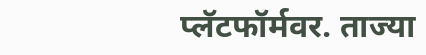प्लॅटफॉर्मवर. ताज्या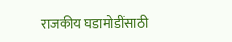राजकीय घडामोडींसाठी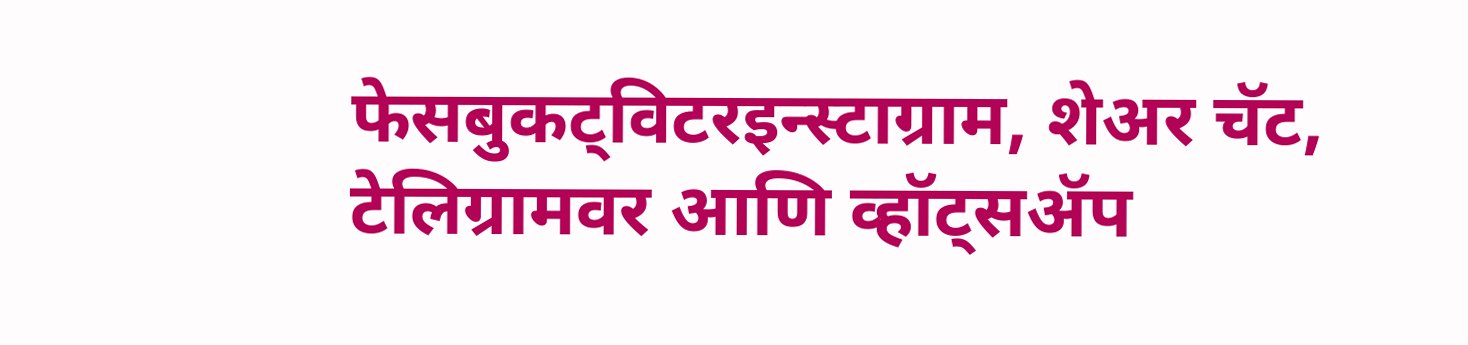फेसबुकट्विटरइन्स्टाग्राम, शेअर चॅट, टेलिग्रामवर आणि व्हॉट्सॲप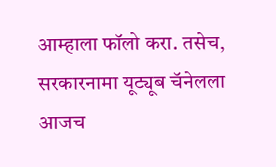आम्हाला फॉलो करा. तसेच, सरकारनामा यूट्यूब चॅनेलला आजच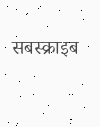सबस्क्राइब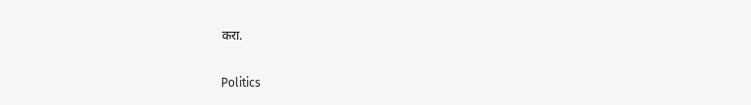करा.

Politics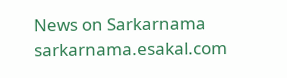News on Sarkarnama
sarkarnama.esakal.com